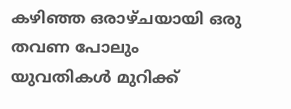കഴിഞ്ഞ ഒരാഴ്ചയായി ഒരു തവണ പോലും യുവതികൾ മുറിക്ക്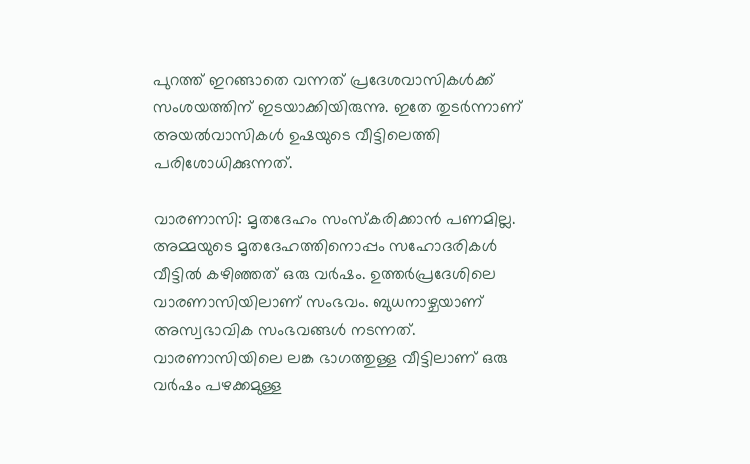പുറത്ത് ഇറങ്ങാതെ വന്നത് പ്രദേശവാസികൾക്ക് സംശയത്തിന് ഇടയാക്കിയിരുന്നു. ഇതേ തുടർന്നാണ് അയൽവാസികൾ ഉഷയുടെ വീട്ടിലെത്തി പരിശോധിക്കുന്നത്.

വാരണാസി: മൃതദേഹം സംസ്കരിക്കാന്‍ പണമില്ല. അമ്മയുടെ മൃതദേഹത്തിനൊപ്പം സഹോദരികൾ വീട്ടിൽ കഴിഞ്ഞത് ഒരു വർഷം. ഉത്തർപ്രദേശിലെ വാരണാസിയിലാണ് സംഭവം. ബുധനാഴ്ചയാണ് അസ്വഭാവിക സംഭവങ്ങള്‍ നടന്നത്. വാരണാസിയിലെ ലങ്ക ഭാഗത്തുള്ള വീട്ടിലാണ് ഒരു വർഷം പഴക്കമുള്ള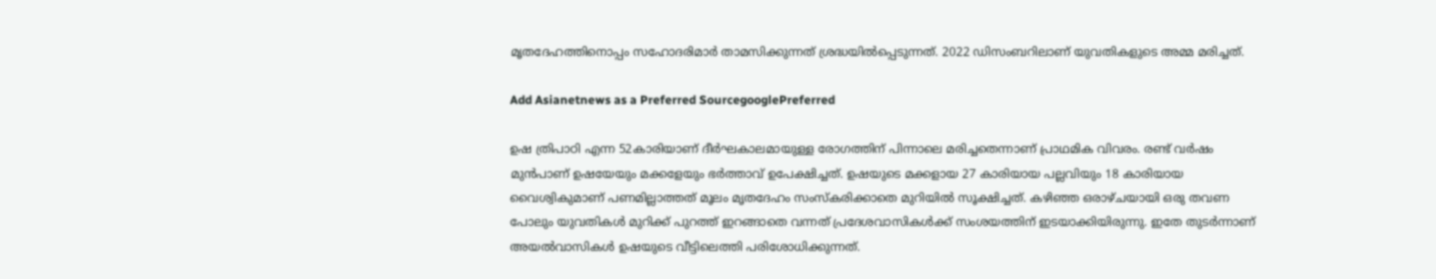മൃതദേഹത്തിനൊപ്പം സഹോദരിമാർ താമസിക്കുന്നത് ശ്രദ്ധയിൽപ്പെടുന്നത്. 2022 ഡിസംബറിലാണ് യുവതികളുടെ അമ്മ മരിച്ചത്.

Add Asianetnews as a Preferred SourcegooglePreferred

ഉഷ ത്രിപാഠി എന്ന 52കാരിയാണ് ദീർഘകാലമായുള്ള രോഗത്തിന് പിന്നാലെ മരിച്ചതെന്നാണ് പ്രാഥമിക വിവരം. രണ്ട് വർഷം മുന്‍പാണ് ഉഷയേയും മക്കളേയും ഭർത്താവ് ഉപേക്ഷിച്ചത്. ഉഷയുടെ മക്കളായ 27 കാരിയായ പല്ലവിയും 18 കാരിയായ വൈശ്വികുമാണ് പണമില്ലാത്തത് മൂലം മൃതദേഹം സംസ്കരിക്കാതെ മുറിയിൽ സൂക്ഷിച്ചത്. കഴിഞ്ഞ ഒരാഴ്ചയായി ഒരു തവണ പോലും യുവതികൾ മുറിക്ക് പുറത്ത് ഇറങ്ങാതെ വന്നത് പ്രദേശവാസികൾക്ക് സംശയത്തിന് ഇടയാക്കിയിരുന്നു. ഇതേ തുടർന്നാണ് അയൽവാസികൾ ഉഷയുടെ വീട്ടിലെത്തി പരിശോധിക്കുന്നത്.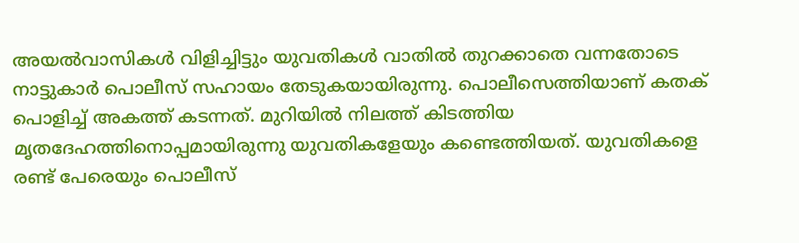അയൽവാസികൾ വിളിച്ചിട്ടും യുവതികൾ വാതിൽ തുറക്കാതെ വന്നതോടെ നാട്ടുകാർ പൊലീസ് സഹായം തേടുകയായിരുന്നു. പൊലീസെത്തിയാണ് കതക് പൊളിച്ച് അകത്ത് കടന്നത്. മുറിയിൽ നിലത്ത് കിടത്തിയ മൃതദേഹത്തിനൊപ്പമായിരുന്നു യുവതികളേയും കണ്ടെത്തിയത്. യുവതികളെ രണ്ട് പേരെയും പൊലീസ്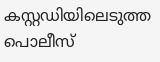കസ്റ്റഡിയിലെടുത്ത പൊലീസ്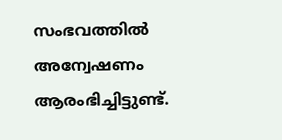സംഭവത്തിൽ അന്വേഷണം ആരംഭിച്ചിട്ടുണ്ട്.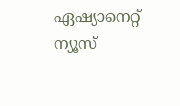ഏഷ്യാനെറ്റ് ന്യൂസ്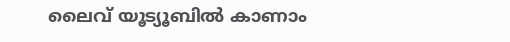ലൈവ് യൂട്യൂബിൽ കാണാം